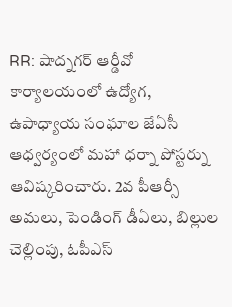RR: షాద్నగర్ ఆర్డీవో కార్యాలయంలో ఉద్యోగ, ఉపాధ్యాయ సంఘాల జేఏసీ ఆధ్వర్యంలో మహా ధర్నా పోస్టర్ను ఆవిష్కరించారు. 2వ పీఆర్సీ అమలు, పెండింగ్ డీఏలు, బిల్లుల చెల్లింపు, ఓపీఎస్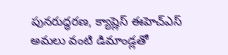పునరుద్ధరణ, క్యాష్లెస్ ఈహెచ్ఎస్ అమలు వంటి డిమాండ్లతో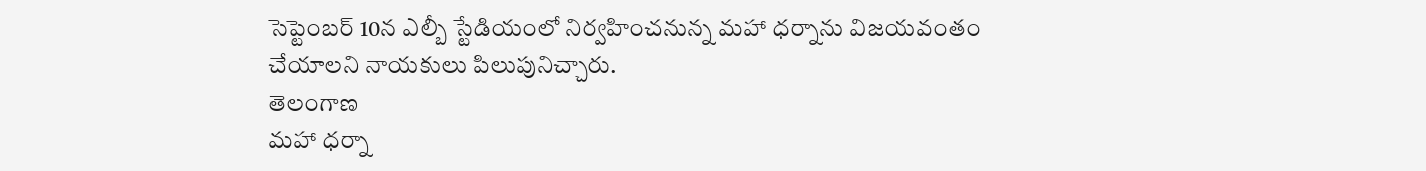సెప్టెంబర్ 10న ఎల్బీ స్టేడియంలో నిర్వహించనున్న మహా ధర్నాను విజయవంతం చేయాలని నాయకులు పిలుపునిచ్చారు.
తెలంగాణ
మహా ధర్నా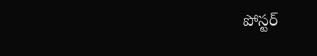పోస్టర్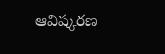ఆవిష్కరణ